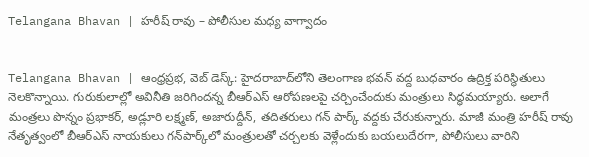Telangana Bhavan | హరీష్ రావు – పోలీసుల మధ్య వాగ్వాదం


Telangana Bhavan | ఆంధ్రప్రభ, వెబ్ డెస్క్: హైదరాబాద్‌లోని తెలంగాణ భవన్ వద్ద బుధవారం ఉద్రిక్త పరిస్థితులు నెలకొన్నాయి. గురుకులాల్లో అవినీతి జరిగిందన్న బీఆర్ఎస్ ఆరోపణలపై చర్చించేందుకు మంత్రులు సిద్ధమయ్యారు. అలాగే మంత్రలు పొన్నం ప్రభాకర్, అడ్లూరి లక్ష్మణ్, అజారుద్దీన్, తదితరులు గన్ పార్క్ వద్దకు చేరుకున్నారు. మాజీ మంత్రి హరీష్ రావు నేతృత్వంలో బీఆర్ఎస్ నాయకులు గన్‌పార్క్‌లో మంత్రులతో చర్చలకు వెళ్లేందుకు బయలుదేరగా, పోలీసులు వారిని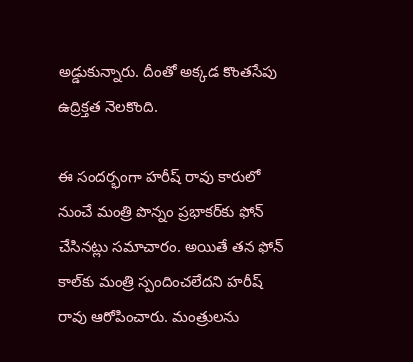అడ్డుకున్నారు. దీంతో అక్కడ కొంతసేపు ఉద్రిక్తత నెలకొంది.

ఈ సందర్భంగా హరీష్ రావు కారులో నుంచే మంత్రి పొన్నం ప్రభాకర్‌కు ఫోన్ చేసినట్లు సమాచారం. అయితే తన ఫోన్ కాల్‌కు మంత్రి స్పందించలేదని హరీష్ రావు ఆరోపించారు. మంత్రులను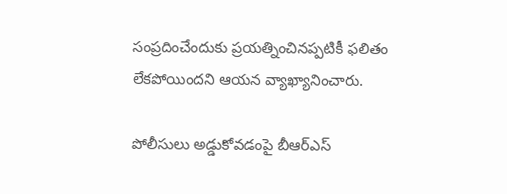సంప్రదించేందుకు ప్రయత్నించినప్పటికీ ఫలితం లేకపోయిందని ఆయన వ్యాఖ్యానించారు.

పోలీసులు అడ్డుకోవడంపై బీఆర్ఎస్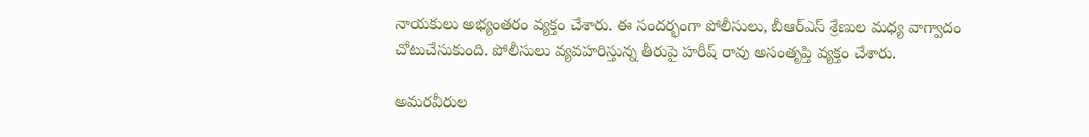నాయకులు అభ్యంతరం వ్యక్తం చేశారు. ఈ సందర్భంగా పోలీసులు, బీఆర్ఎస్ శ్రేణుల మధ్య వాగ్వాదం చోటుచేసుకుంది. పోలీసులు వ్యవహరిస్తున్న తీరుపై హరీష్ రావు అసంతృప్తి వ్యక్తం చేశారు.

అమరవీరుల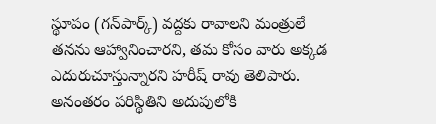స్థూపం (గన్‌పార్క్) వద్దకు రావాలని మంత్రులే తనను ఆహ్వానించారని, తమ కోసం వారు అక్కడ ఎదురుచూస్తున్నారని హరీష్ రావు తెలిపారు. అనంతరం పరిస్థితిని అదుపులోకి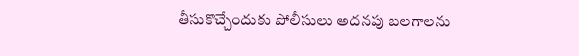తీసుకొచ్చేందుకు పోలీసులు అదనపు బలగాలను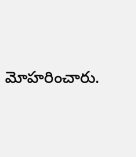మోహరించారు.